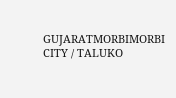GUJARATMORBIMORBI CITY / TALUKO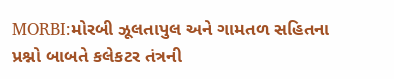MORBI:મોરબી ઝૂલતાપુલ અને ગામતળ સહિતના પ્રશ્નો બાબતે કલેકટર તંત્રની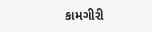કામગીરી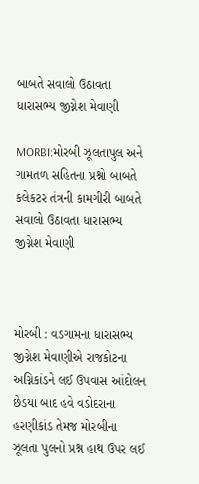બાબતે સવાલો ઉઠાવતા ધારાસભ્ય જીગ્નેશ મેવાણી

MORBI:મોરબી ઝૂલતાપુલ અને ગામતળ સહિતના પ્રશ્નો બાબતે કલેકટર તંત્રની કામગીરી બાબતે સવાલો ઉઠાવતા ધારાસભ્ય જીગ્નેશ મેવાણી



મોરબી : વડગામના ધારાસભ્ય જીગ્નેશ મેવાણીએ રાજકોટના અગ્નિકાંડને લઈ ઉપવાસ આંદોલન છેડયા બાદ હવે વડોદરાના હરણીકાંડ તેમજ મોરબીના ઝૂલતા પુલનો પ્રશ્ન હાથ ઉપર લઈ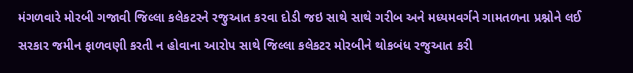મંગળવારે મોરબી ગજાવી જિલ્લા કલેકટરને રજુઆત કરવા દોડી જઇ સાથે સાથે ગરીબ અને મધ્યમવર્ગને ગામતળના પ્રશ્નોને લઈ સરકાર જમીન ફાળવણી કરતી ન હોવાના આરોપ સાથે જિલ્લા કલેકટર મોરબીને થોકબંધ રજુઆત કરી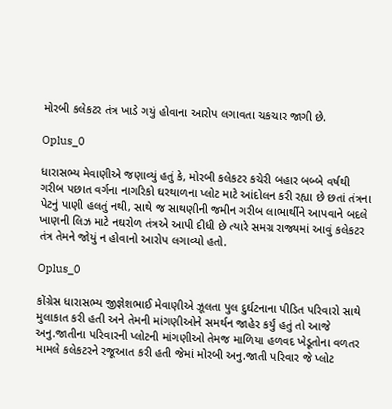મોરબી કલેકટર તંત્ર ખાડે ગયું હોવાના આરોપ લગાવતા ચકચાર જાગી છે.

Oplus_0

ધારાસભ્ય મેવાણીએ જણાવ્યું હતું કે, મોરબી કલેકટર કચેરી બહાર બબ્બે વર્ષથી ગરીબ પછાત વર્ગના નાગરિકો ઘરથાળના પ્લોટ માટે આંદોલન કરી રહ્યા છે છતાં તંત્રના પેટનું પાણી હલતું નથી, સાથે જ સાથણીની જમીન ગરીબ લાભાર્થીને આપવાને બદલે ખાણની લિઝ માટે નઘરોળ તંત્રએ આપી દીધી છે ત્યારે સમગ્ર રાજ્યમાં આવું કલેકટર તંત્ર તેમને જોયું ન હોવાનો આરોપ લગાવ્યો હતો.

Oplus_0

કોંગ્રેસ ધારાસભ્ય જીજ્ઞેશભાઈ મેવાણીએ ઝૂલતા પુલ દુર્ઘટનાના પીડિત પરિવારો સાથે મુલાકાત કરી હતી અને તેમની માંગણીઓને સમર્થન જાહેર કર્યું હતું તો આજે અનુ.જાતીના પરિવારની પ્લોટની માંગણીઓ તેમજ માળિયા હળવદ ખેડૂતોના વળતર મામલે કલેકટરને રજૂઆત કરી હતી જેમાં મોરબી અનુ.જાતી પરિવાર જે પ્લોટ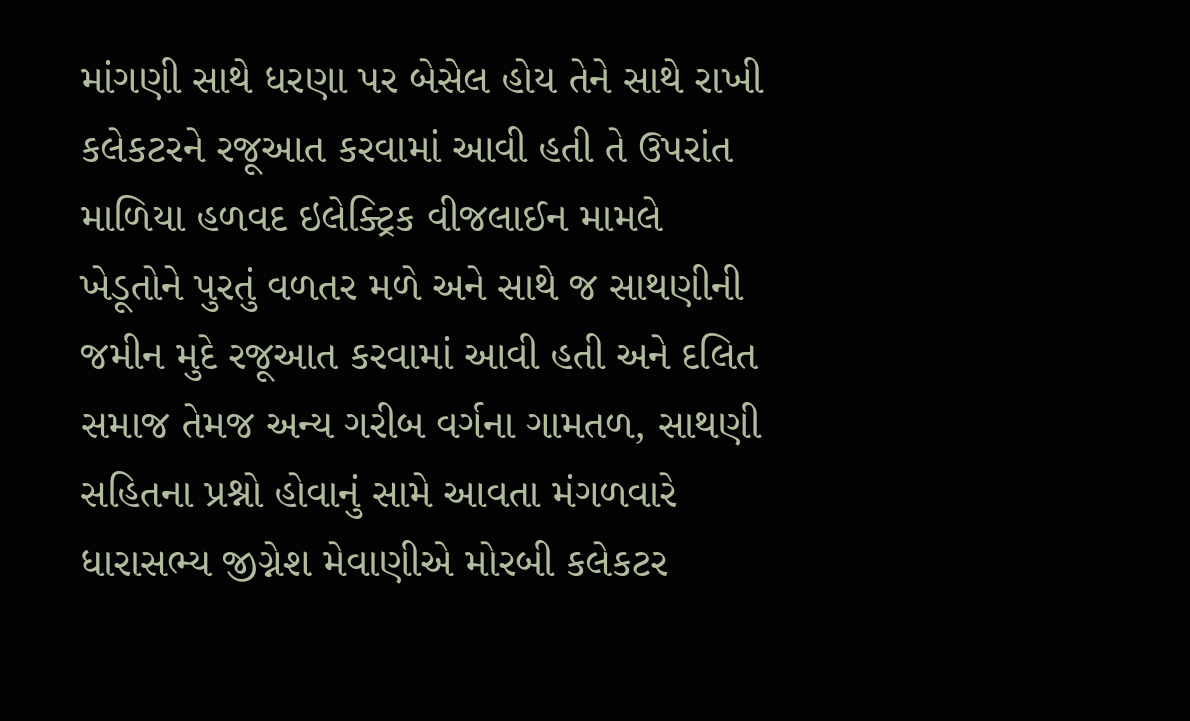માંગણી સાથે ધરણા પર બેસેલ હોય તેને સાથે રાખી કલેકટરને રજૂઆત કરવામાં આવી હતી તે ઉપરાંત માળિયા હળવદ ઇલેક્ટ્રિક વીજલાઈન મામલે ખેડૂતોને પુરતું વળતર મળે અને સાથે જ સાથણીની જમીન મુદે રજૂઆત કરવામાં આવી હતી અને દલિત સમાજ તેમજ અન્ય ગરીબ વર્ગના ગામતળ, સાથણી સહિતના પ્રશ્નો હોવાનું સામે આવતા મંગળવારે ધારાસભ્ય જીગ્નેશ મેવાણીએ મોરબી કલેકટર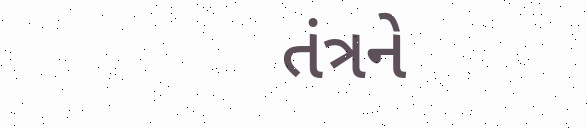તંત્રને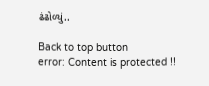ઢંઢોળ્યું..

Back to top button
error: Content is protected !!